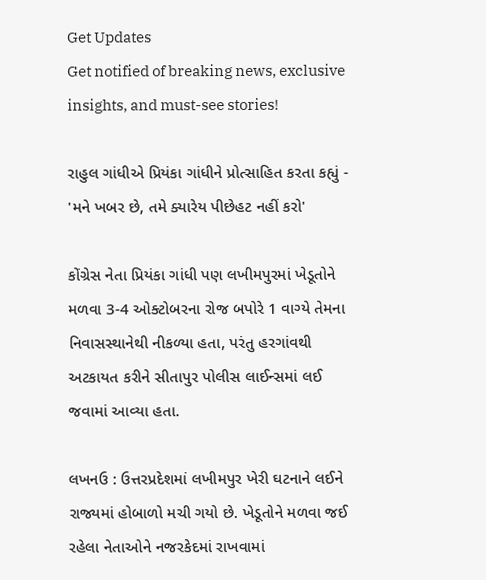Get Updates
Get notified of breaking news, exclusive insights, and must-see stories!

રાહુલ ગાંધીએ પ્રિયંકા ગાંધીને પ્રોત્સાહિત કરતા કહ્યું - 'મને ખબર છે, તમે ક્યારેય પીછેહટ નહીં કરો'

કોંગ્રેસ નેતા પ્રિયંકા ગાંધી પણ લખીમપુરમાં ખેડૂતોને મળવા 3-4 ઓક્ટોબરના રોજ બપોરે 1 વાગ્યે તેમના નિવાસસ્થાનેથી નીકળ્યા હતા, પરંતુ હરગાંવથી અટકાયત કરીને સીતાપુર પોલીસ લાઈન્સમાં લઈ જવામાં આવ્યા હતા.

લખનઉ : ઉત્તરપ્રદેશમાં લખીમપુર ખેરી ઘટનાને લઈને રાજ્યમાં હોબાળો મચી ગયો છે. ખેડૂતોને મળવા જઈ રહેલા નેતાઓને નજરકેદમાં રાખવામાં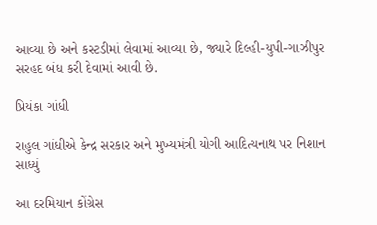આવ્યા છે અને કસ્ટડીમાં લેવામાં આવ્યા છે, જ્યારે દિલ્હી-યુપી-ગાઝીપુર સરહદ બંધ કરી દેવામાં આવી છે.

પ્રિયંકા ગાંધી

રાહુલ ગાંધીએ કેન્દ્ર સરકાર અને મુખ્યમંત્રી યોગી આદિત્યનાથ પર નિશાન સાધ્યું

આ દરમિયાન કોંગ્રેસ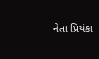નેતા પ્રિયંકા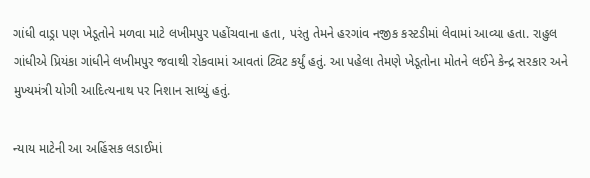ગાંધી વાડ્રા પણ ખેડૂતોને મળવા માટે લખીમપુર પહોંચવાના હતા, પરંતુ તેમને હરગાંવ નજીક કસ્ટડીમાં લેવામાં આવ્યા હતા. રાહુલ ગાંધીએ પ્રિયંકા ગાંધીને લખીમપુર જવાથી રોકવામાં આવતાં ટ્વિટ કર્યું હતું. આ પહેલા તેમણે ખેડૂતોના મોતને લઈને કેન્દ્ર સરકાર અને મુખ્યમંત્રી યોગી આદિત્યનાથ પર નિશાન સાધ્યું હતું.

ન્યાય માટેની આ અહિંસક લડાઈમાં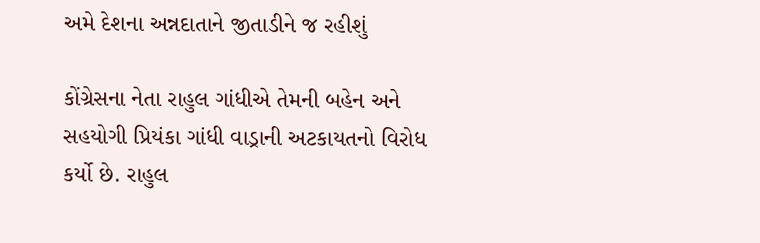અમે દેશના અન્નદાતાને જીતાડીને જ રહીશું

કોંગ્રેસના નેતા રાહુલ ગાંધીએ તેમની બહેન અને સહયોગી પ્રિયંકા ગાંધી વાડ્રાની અટકાયતનો વિરોધ કર્યો છે. રાહુલ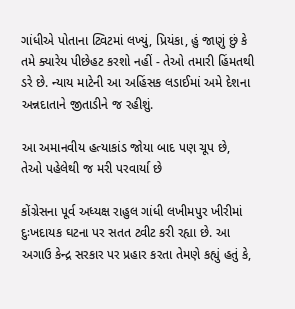ગાંધીએ પોતાના ટ્વિટમાં લખ્યું, પ્રિયંકા, હું જાણું છું કે તમે ક્યારેય પીછેહટ કરશો નહીં - તેઓ તમારી હિંમતથી ડરે છે. ન્યાય માટેની આ અહિંસક લડાઈમાં અમે દેશના અન્નદાતાને જીતાડીને જ રહીશું.

આ અમાનવીય હત્યાકાંડ જોયા બાદ પણ ચૂપ છે, તેઓ પહેલેથી જ મરી પરવાર્યા છે

કોંગ્રેસના પૂર્વ અધ્યક્ષ રાહુલ ગાંધી લખીમપુર ખીરીમાં દુઃખદાયક ઘટના પર સતત ટ્વીટ કરી રહ્યા છે. આ અગાઉ કેન્દ્ર સરકાર પર પ્રહાર કરતા તેમણે કહ્યું હતું કે,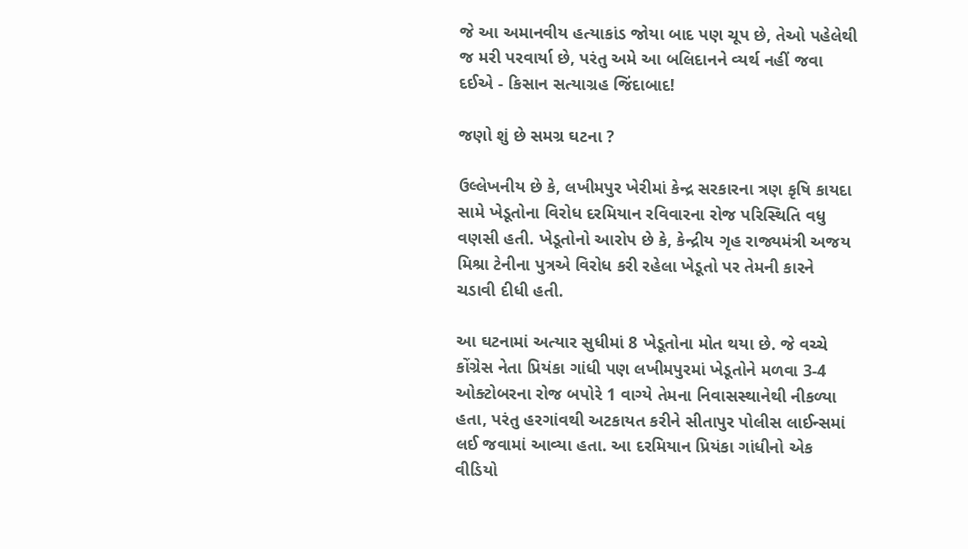જે આ અમાનવીય હત્યાકાંડ જોયા બાદ પણ ચૂપ છે, તેઓ પહેલેથી જ મરી પરવાર્યા છે, પરંતુ અમે આ બલિદાનને વ્યર્થ નહીં જવા દઈએ - કિસાન સત્યાગ્રહ જિંદાબાદ!

જણો શું છે સમગ્ર ઘટના ?

ઉલ્લેખનીય છે કે, લખીમપુર ખેરીમાં કેન્દ્ર સરકારના ત્રણ કૃષિ કાયદા સામે ખેડૂતોના વિરોધ દરમિયાન રવિવારના રોજ પરિસ્થિતિ વધુ વણસી હતી. ખેડૂતોનો આરોપ છે કે, કેન્દ્રીય ગૃહ રાજ્યમંત્રી અજય મિશ્રા ટેનીના પુત્રએ વિરોધ કરી રહેલા ખેડૂતો પર તેમની કારને ચડાવી દીધી હતી.

આ ઘટનામાં અત્યાર સુધીમાં 8 ખેડૂતોના મોત થયા છે. જે વચ્ચે કોંગ્રેસ નેતા પ્રિયંકા ગાંધી પણ લખીમપુરમાં ખેડૂતોને મળવા 3-4 ઓક્ટોબરના રોજ બપોરે 1 વાગ્યે તેમના નિવાસસ્થાનેથી નીકળ્યા હતા, પરંતુ હરગાંવથી અટકાયત કરીને સીતાપુર પોલીસ લાઈન્સમાં લઈ જવામાં આવ્યા હતા. આ દરમિયાન પ્રિયંકા ગાંધીનો એક વીડિયો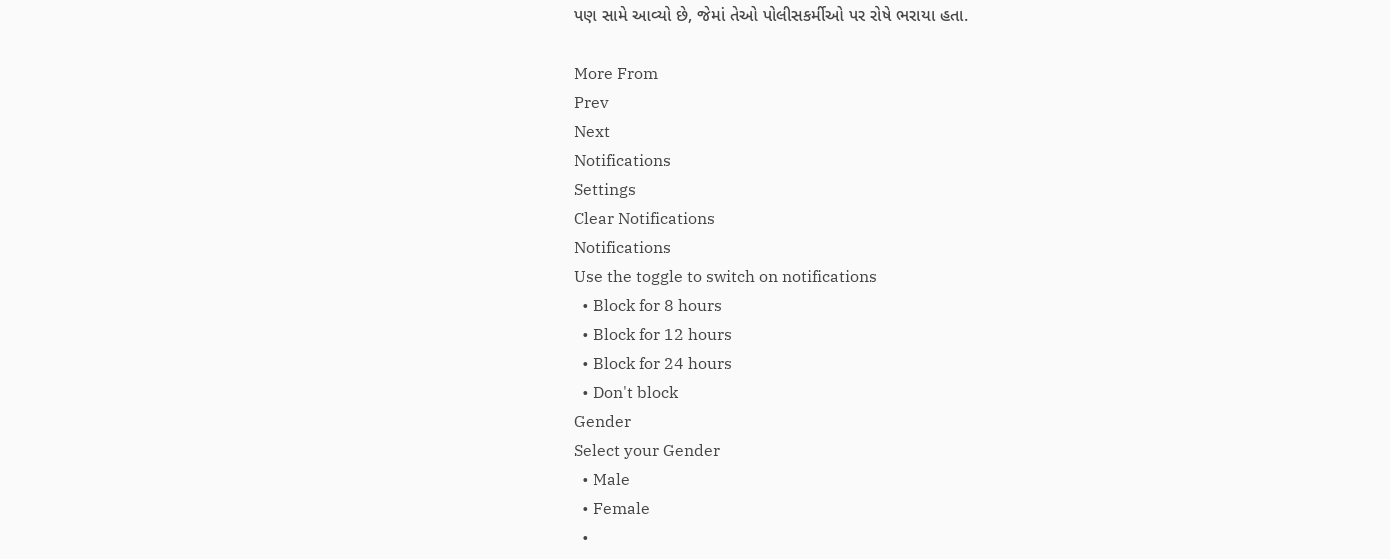પણ સામે આવ્યો છે, જેમાં તેઓ પોલીસકર્મીઓ પર રોષે ભરાયા હતા.

More From
Prev
Next
Notifications
Settings
Clear Notifications
Notifications
Use the toggle to switch on notifications
  • Block for 8 hours
  • Block for 12 hours
  • Block for 24 hours
  • Don't block
Gender
Select your Gender
  • Male
  • Female
  •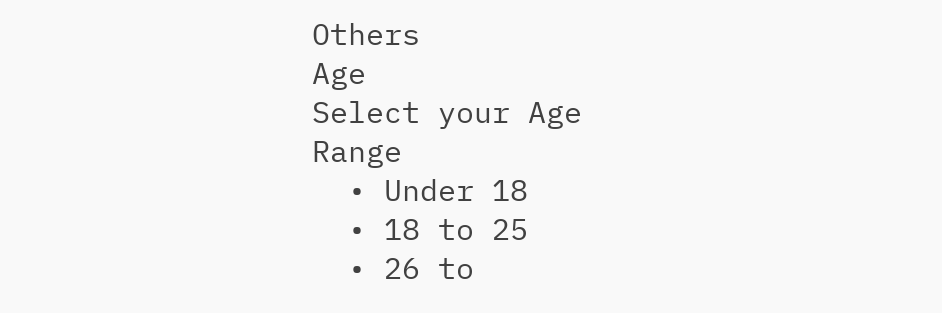Others
Age
Select your Age Range
  • Under 18
  • 18 to 25
  • 26 to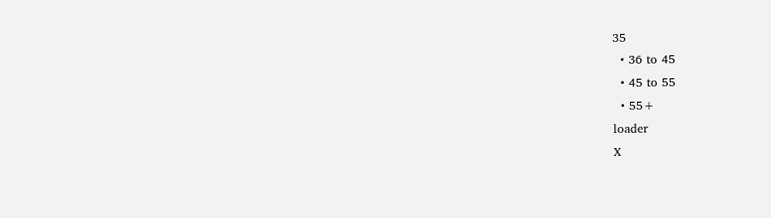35
  • 36 to 45
  • 45 to 55
  • 55+
loader
X